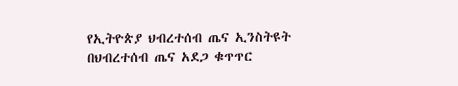የኢትዮጵያ ህብረተሰብ ጤና ኢንስትዩት በህብረተሰብ ጤና አደጋ ቁጥጥር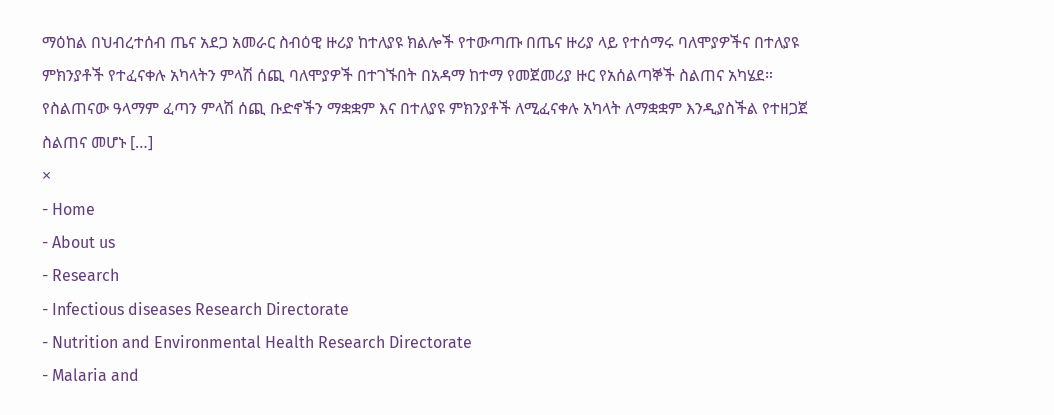ማዕከል በህብረተሰብ ጤና አደጋ አመራር ስብዕዊ ዙሪያ ከተለያዩ ክልሎች የተውጣጡ በጤና ዙሪያ ላይ የተሰማሩ ባለሞያዎችና በተለያዩ ምክንያቶች የተፈናቀሉ አካላትን ምላሽ ሰጪ ባለሞያዎች በተገኙበት በአዳማ ከተማ የመጀመሪያ ዙር የአሰልጣኞች ስልጠና አካሄደ። የስልጠናው ዓላማም ፈጣን ምላሽ ሰጪ ቡድኖችን ማቋቋም እና በተለያዩ ምክንያቶች ለሚፈናቀሉ አካላት ለማቋቋም እንዲያስችል የተዘጋጀ ስልጠና መሆኑ […]
×
- Home
- About us
- Research
- Infectious diseases Research Directorate
- Nutrition and Environmental Health Research Directorate
- Malaria and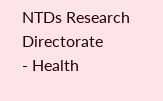NTDs Research Directorate
- Health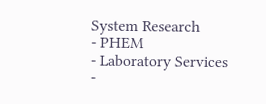System Research
- PHEM
- Laboratory Services
-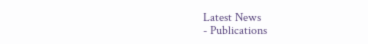Latest News
- Publications